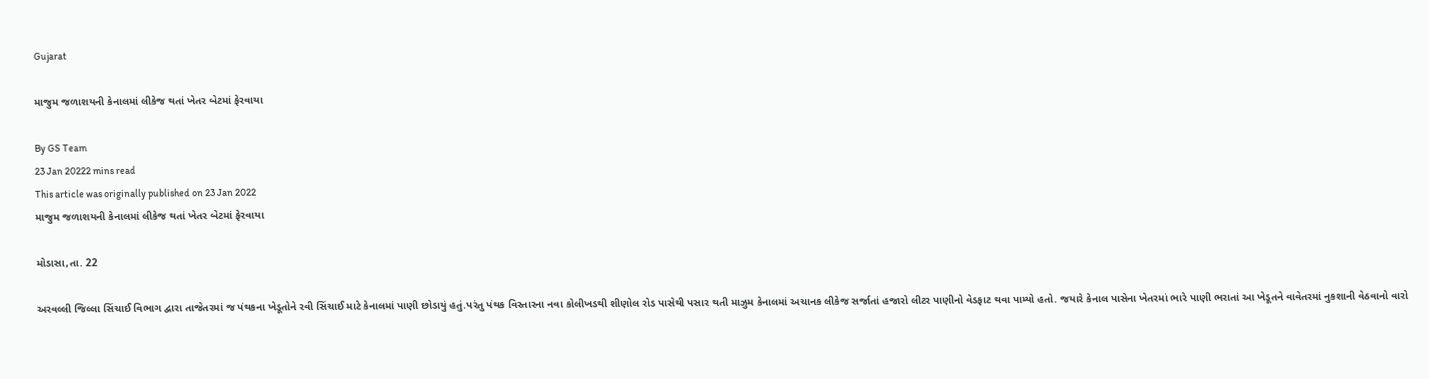Gujarat

માજુમ જળાશયની કેનાલમાં લીકેજ થતાં ખેતર બેટમાં ફેરવાયા

By GS Team
23 Jan 20222 mins read
This article was originally published on 23 Jan 2022
માજુમ જળાશયની કેનાલમાં લીકેજ થતાં ખેતર બેટમાં ફેરવાયા

મોડાસા,તા. 22

અરવલ્લી જિલ્લા સિંચાઈ વિભાગ દ્વારા તાજેતરમાં જ પંથકના ખેડૂતોને રવી સિંચાઈ માટે કેનાલમાં પાણી છોડાયું હતું.પરંતુ પંથક વિસ્તારના નવા કોલીખડથી શીણોલ રોડ પાસેથી પસાર થતી માઝુમ કેનાલમાં અચાનક લીકેજ સર્જાતાં હજારો લીટર પાણીનો વેડફાટ થવા પામ્યો હતો. જયારે કેનાલ પાસેના ખેતરમાં ભારે પાણી ભરાતાં આ ખેડૂતને વાવેતરમાં નુકશાની વેઠવાનો વારો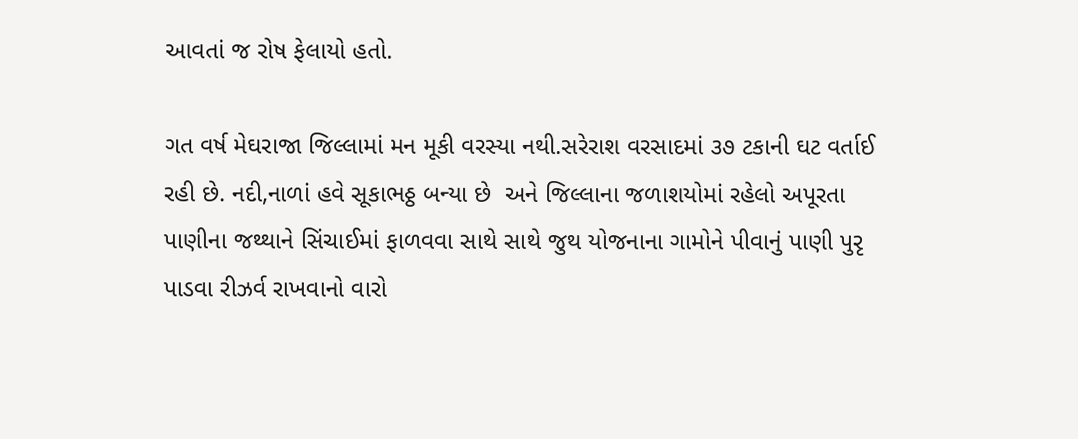આવતાં જ રોષ ફેલાયો હતો.

ગત વર્ષ મેઘરાજા જિલ્લામાં મન મૂકી વરસ્યા નથી.સરેરાશ વરસાદમાં ૩૭ ટકાની ઘટ વર્તાઈ રહી છે. નદી,નાળાં હવે સૂકાભઠ્ઠ બન્યા છે  અને જિલ્લાના જળાશયોમાં રહેલો અપૂરતા પાણીના જથ્થાને સિંચાઈમાં ફાળવવા સાથે સાથે જુથ યોજનાના ગામોને પીવાનું પાણી પુરૃ પાડવા રીઝર્વ રાખવાનો વારો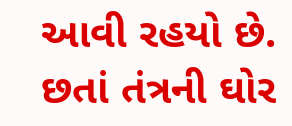આવી રહયો છે. છતાં તંત્રની ઘોર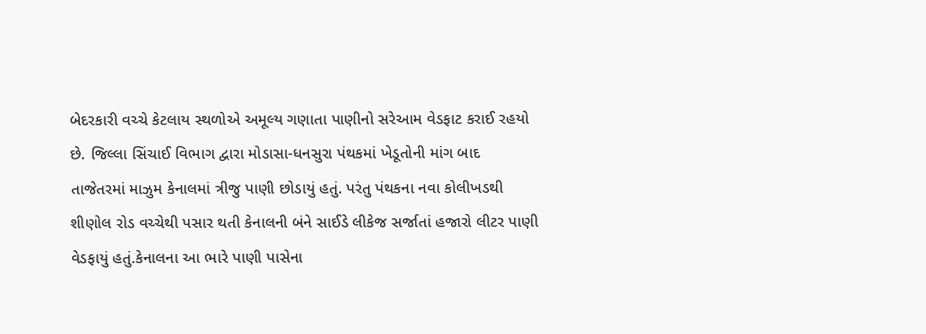બેદરકારી વચ્ચે કેટલાય સ્થળોએ અમૂલ્ય ગણાતા પાણીનો સરેઆમ વેડફાટ કરાઈ રહયો છે. જિલ્લા સિંચાઈ વિભાગ દ્વારા મોડાસા-ધનસુરા પંથકમાં ખેડૂતોની માંગ બાદ તાજેતરમાં માઝુમ કેનાલમાં ત્રીજુ પાણી છોડાયું હતું. પરંતુ પંથકના નવા કોલીખડથી શીણોલ રોડ વચ્ચેથી પસાર થતી કેનાલની બંને સાઈડે લીકેજ સર્જાતાં હજારો લીટર પાણી વેડફાયું હતું.કેનાલના આ ભારે પાણી પાસેના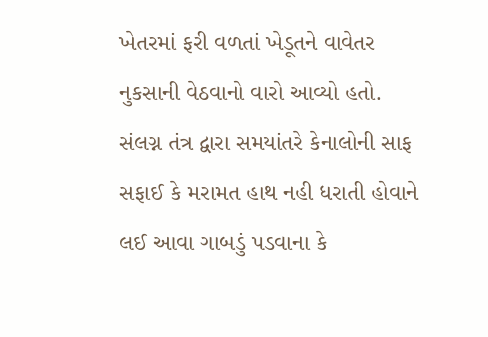ખેતરમાં ફરી વળતાં ખેડૂતને વાવેતર નુકસાની વેઠવાનો વારો આવ્યો હતો. સંલગ્ન તંત્ર દ્વારા સમયાંતરે કેનાલોની સાફ સફાઈ કે મરામત હાથ નહી ધરાતી હોવાને લઈ આવા ગાબડું પડવાના કે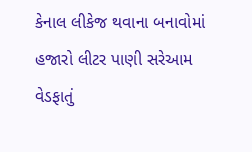કેનાલ લીકેજ થવાના બનાવોમાં હજારો લીટર પાણી સરેઆમ વેડફાતું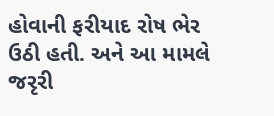હોવાની ફરીયાદ રોષ ભેર ઉઠી હતી. અને આ મામલે જરૃરી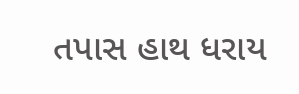તપાસ હાથ ધરાય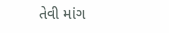તેવી માંગ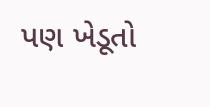પણ ખેડૂતો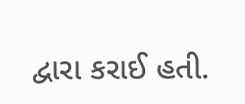દ્વારા કરાઈ હતી.